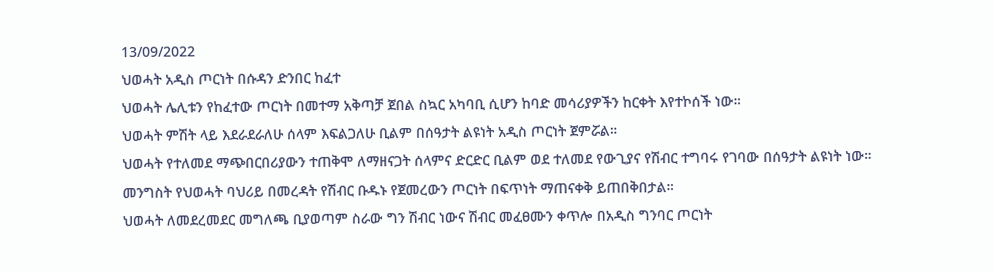13/09/2022
ህወሓት አዲስ ጦርነት በሱዳን ድንበር ከፈተ
ህወሓት ሌሊቱን የከፈተው ጦርነት በመተማ አቅጣቻ ጀበል ስኳር አካባቢ ሲሆን ከባድ መሳሪያዎችን ከርቀት እየተኮሰች ነው።
ህወሓት ምሽት ላይ እደራደራለሁ ሰላም እፍልጋለሁ ቢልም በሰዓታት ልዩነት አዲስ ጦርነት ጀምሯል።
ህወሓት የተለመደ ማጭበርበሪያውን ተጠቅሞ ለማዘናጋት ሰላምና ድርድር ቢልም ወደ ተለመደ የውጊያና የሽብር ተግባሩ የገባው በሰዓታት ልዩነት ነው።
መንግስት የህወሓት ባህሪይ በመረዳት የሽብር ቡዱኑ የጀመረውን ጦርነት በፍጥነት ማጠናቀቅ ይጠበቅበታል።
ህወሓት ለመደረመደር መግለጫ ቢያወጣም ስራው ግን ሽብር ነውና ሽብር መፈፀሙን ቀጥሎ በአዲስ ግንባር ጦርነት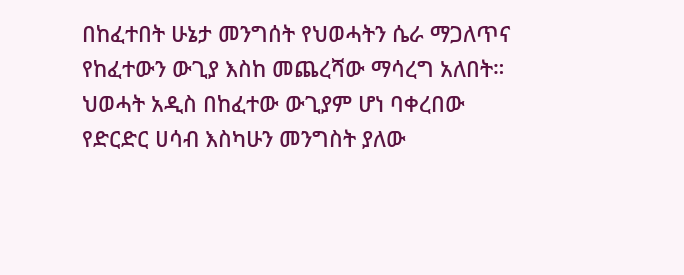በከፈተበት ሁኔታ መንግሰት የህወሓትን ሴራ ማጋለጥና የከፈተውን ውጊያ እስከ መጨረሻው ማሳረግ አለበት።
ህወሓት አዲስ በከፈተው ውጊያም ሆነ ባቀረበው የድርድር ሀሳብ እስካሁን መንግስት ያለው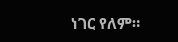ነገር የለም።